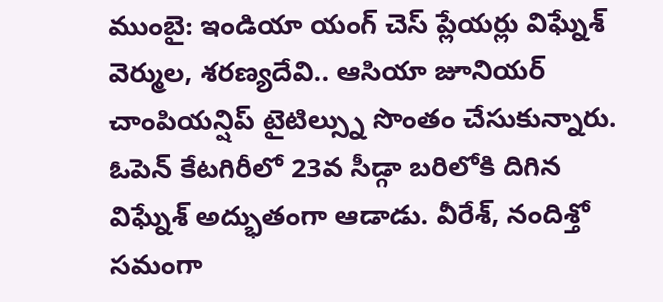ముంబై: ఇండియా యంగ్ చెస్ ప్లేయర్లు విఘ్నేశ్ వెర్ముల, శరణ్యదేవి.. ఆసియా జూనియర్ చాంపియన్షిప్ టైటిల్స్ను సొంతం చేసుకున్నారు. ఓపెన్ కేటగిరీలో 23వ సీడ్గా బరిలోకి దిగిన విఘ్నేశ్ అద్భుతంగా ఆడాడు. వీరేశ్, నందిశ్తో సమంగా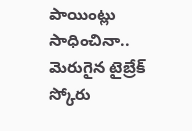పాయింట్లు సాధించినా.. మెరుగైన టైబ్రేక్ స్కోరు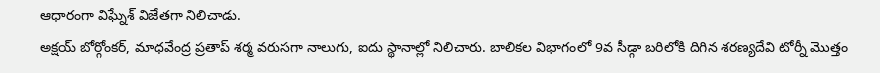ఆధారంగా విఘ్నేశ్ విజేతగా నిలిచాడు.
అక్షయ్ బోర్గోంకర్, మాధవేంద్ర ప్రతాప్ శర్మ వరుసగా నాలుగు, ఐదు స్థానాల్లో నిలిచారు. బాలికల విభాగంలో 9వ సీడ్గా బరిలోకి దిగిన శరణ్యదేవి టోర్నీ మొత్తం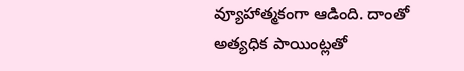వ్యూహాత్మకంగా ఆడింది. దాంతో అత్యధిక పాయింట్లతో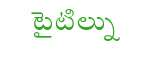టైటిల్ను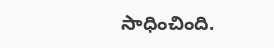సాధించింది.